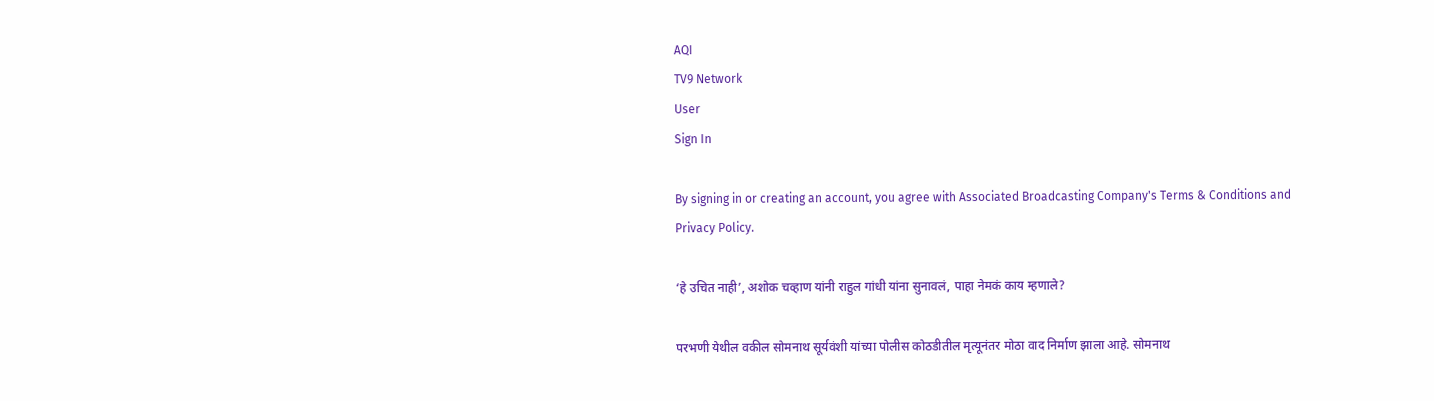AQI
TV9 Network
User
Sign In

By signing in or creating an account, you agree with Associated Broadcasting Company's Terms & Conditions and Privacy Policy.

‘हे उचित नाही’, अशोक चव्हाण यांनी राहुल गांधी यांना सुनावलं, पाहा नेमकं काय म्हणाले?

परभणी येथील वकील सोमनाथ सूर्यवंशी यांच्या पोलीस कोठडीतील मृत्यूनंतर मोठा वाद निर्माण झाला आहे. सोमनाथ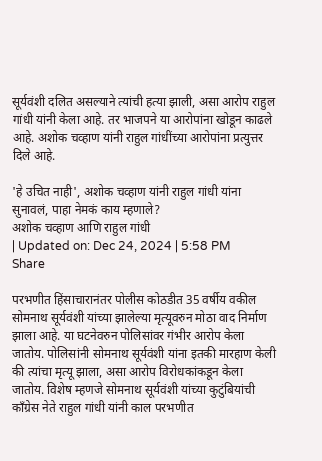सूर्यवंशी दलित असल्याने त्यांची हत्या झाली, असा आरोप राहुल गांधी यांनी केला आहे. तर भाजपने या आरोपांना खोडून काढले आहे. अशोक चव्हाण यांनी राहुल गांधींच्या आरोपांना प्रत्युत्तर दिले आहे.

'हे उचित नाही', अशोक चव्हाण यांनी राहुल गांधी यांना सुनावलं, पाहा नेमकं काय म्हणाले?
अशोक चव्हाण आणि राहुल गांधी
| Updated on: Dec 24, 2024 | 5:58 PM
Share

परभणीत हिंसाचारानंतर पोलीस कोठडीत 35 वर्षीय वकील सोमनाथ सूर्यवंशी यांच्या झालेल्या मृत्यूवरुन मोठा वाद निर्माण झाला आहे. या घटनेवरुन पोलिसांवर गंभीर आरोप केला जातोय. पोलिसांनी सोमनाथ सूर्यवंशी यांना इतकी मारहाण केली की त्यांचा मृत्यू झाला, असा आरोप विरोधकांकडून केला जातोय. विशेष म्हणजे सोमनाथ सूर्यवंशी यांच्या कुटुंबियांची काँग्रेस नेते राहुल गांधी यांनी काल परभणीत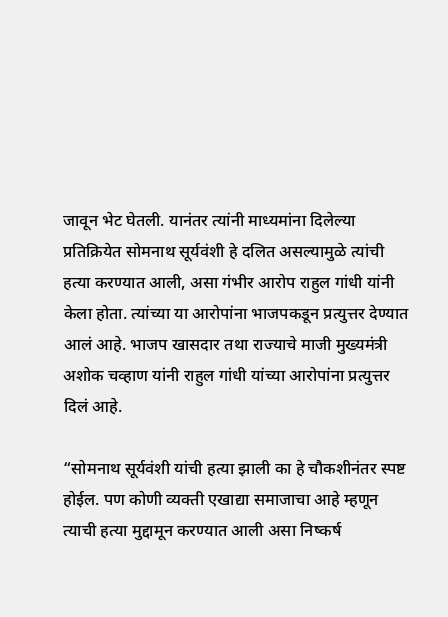जावून भेट घेतली. यानंतर त्यांनी माध्यमांना दिलेल्या प्रतिक्रियेत सोमनाथ सूर्यवंशी हे दलित असल्यामुळे त्यांची हत्या करण्यात आली, असा गंभीर आरोप राहुल गांधी यांनी केला होता. त्यांच्या या आरोपांना भाजपकडून प्रत्युत्तर देण्यात आलं आहे. भाजप खासदार तथा राज्याचे माजी मुख्यमंत्री अशोक चव्हाण यांनी राहुल गांधी यांच्या आरोपांना प्रत्युत्तर दिलं आहे.

“सोमनाथ सूर्यवंशी यांची हत्या झाली का हे चौकशीनंतर स्पष्ट होईल. पण कोणी व्यक्ती एखाद्या समाजाचा आहे म्हणून त्याची हत्या मुद्दामून करण्यात आली असा निष्कर्ष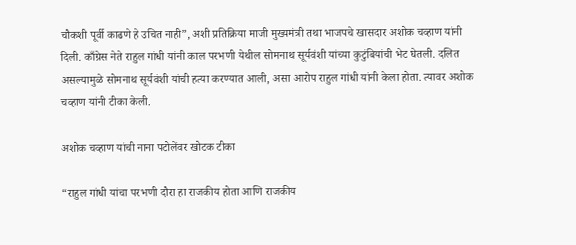चौकशी पूर्वी काढणे हे उचित नाही”, अशी प्रतिक्रिया माजी मुख्यमंत्री तथा भाजपचे खासदार अशोक चव्हाण यांनी दिली. काँग्रेस नेते राहुल गांधी यांनी काल परभणी येथील सोमनाथ सूर्यवंशी यांच्या कुटुंबियांची भेट घेतली. दलित असल्यामुळे सोमनाथ सूर्यवंशी यांची हत्या करण्यात आली, असा आरोप राहुल गांधी यांनी केला होता. त्यावर अशोक चव्हाण यांनी टीका केली.

अशोक चव्हाण यांची नाना पटोलेंवर खोटक टीका

“राहुल गांधी यांचा परभणी दौरा हा राजकीय होता आणि राजकीय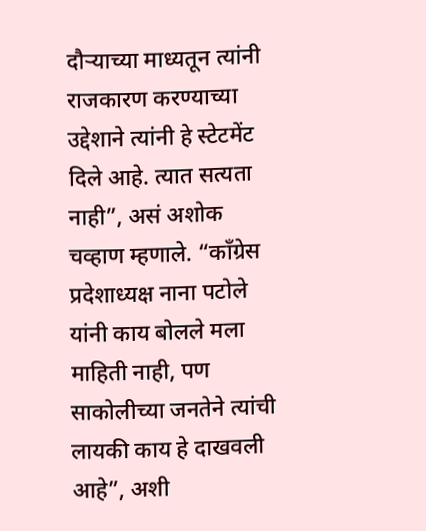दौऱ्याच्या माध्यतून त्यांनी राजकारण करण्याच्या उद्देशाने त्यांनी हे स्टेटमेंट दिले आहे. त्यात सत्यता नाही”, असं अशोक चव्हाण म्हणाले. “काँग्रेस प्रदेशाध्यक्ष नाना पटोले यांनी काय बोलले मला माहिती नाही, पण साकोलीच्या जनतेने त्यांची लायकी काय हे दाखवली आहे”, अशी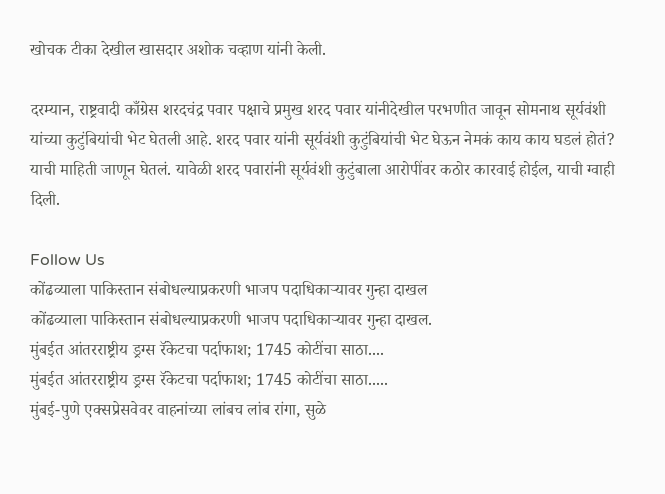खोचक टीका देखील खासदार अशोक चव्हाण यांनी केली.

दरम्यान, राष्ट्रवादी काँग्रेस शरदचंद्र पवार पक्षाचे प्रमुख शरद पवार यांनीदेखील परभणीत जावून सोमनाथ सूर्यवंशी यांच्या कुटुंबियांची भेट घेतली आहे. शरद पवार यांनी सूर्यवंशी कुटुंबियांची भेट घेऊन नेमकं काय काय घडलं होतं? याची माहिती जाणून घेतलं. यावेळी शरद पवारांनी सूर्यवंशी कुटुंबाला आरोपींवर कठोर कारवाई होईल, याची ग्वाही दिली.

Follow Us
कोंढव्याला पाकिस्तान संबोधल्याप्रकरणी भाजप पदाधिकाऱ्यावर गुन्हा दाखल
कोंढव्याला पाकिस्तान संबोधल्याप्रकरणी भाजप पदाधिकाऱ्यावर गुन्हा दाखल.
मुंबईत आंतरराष्ट्रीय ड्रग्स रॅकेटचा पर्दाफाश; 1745 कोटींचा साठा....
मुंबईत आंतरराष्ट्रीय ड्रग्स रॅकेटचा पर्दाफाश; 1745 कोटींचा साठा.....
मुंबई-पुणे एक्सप्रेसवेवर वाहनांच्या लांबच लांब रांगा, सुळे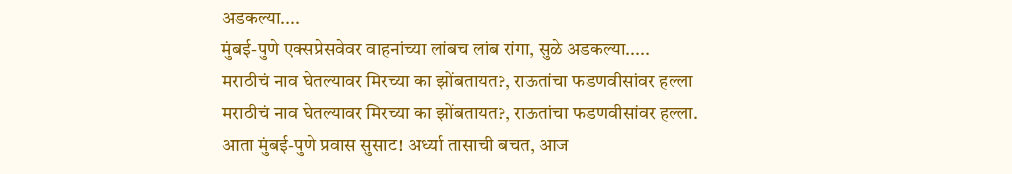अडकल्या....
मुंबई-पुणे एक्सप्रेसवेवर वाहनांच्या लांबच लांब रांगा, सुळे अडकल्या.....
मराठीचं नाव घेतल्यावर मिरच्या का झोंबतायत?, राऊतांचा फडणवीसांवर हल्ला
मराठीचं नाव घेतल्यावर मिरच्या का झोंबतायत?, राऊतांचा फडणवीसांवर हल्ला.
आता मुंबई-पुणे प्रवास सुसाट! अर्ध्या तासाची बचत, आज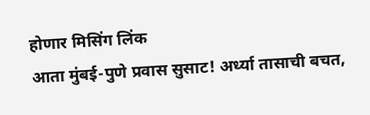होणार मिसिंग लिंक
आता मुंबई-पुणे प्रवास सुसाट! अर्ध्या तासाची बचत,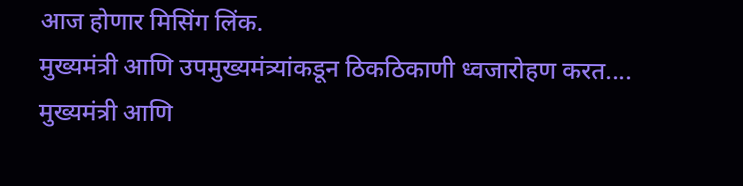आज होणार मिसिंग लिंक.
मुख्यमंत्री आणि उपमुख्यमंत्र्यांकडून ठिकठिकाणी ध्वजारोहण करत....
मुख्यमंत्री आणि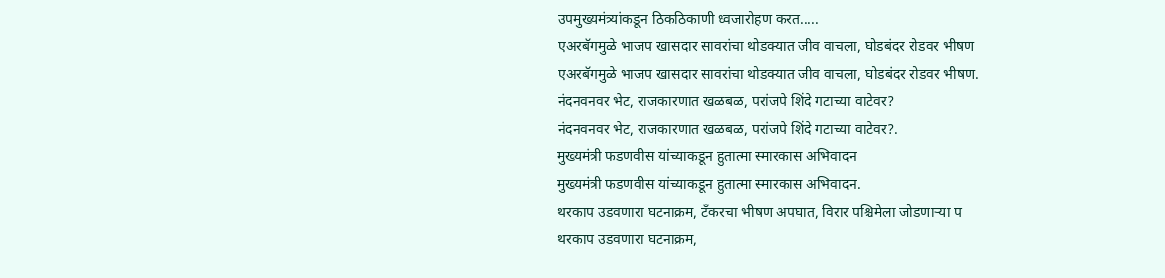उपमुख्यमंत्र्यांकडून ठिकठिकाणी ध्वजारोहण करत.....
एअरबॅगमुळे भाजप खासदार सावरांचा थोडक्यात जीव वाचला, घोडबंदर रोडवर भीषण
एअरबॅगमुळे भाजप खासदार सावरांचा थोडक्यात जीव वाचला, घोडबंदर रोडवर भीषण.
नंदनवनवर भेट, राजकारणात खळबळ, परांजपे शिंदे गटाच्या वाटेवर?
नंदनवनवर भेट, राजकारणात खळबळ, परांजपे शिंदे गटाच्या वाटेवर?.
मुख्यमंत्री फडणवीस यांच्याकडून हुतात्मा स्मारकास अभिवादन
मुख्यमंत्री फडणवीस यांच्याकडून हुतात्मा स्मारकास अभिवादन.
थरकाप उडवणारा घटनाक्रम, टँकरचा भीषण अपघात, विरार पश्चिमेला जोडणाऱ्या प
थरकाप उडवणारा घटनाक्रम,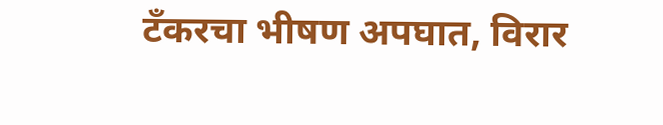टँकरचा भीषण अपघात, विरार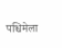पश्चिमेला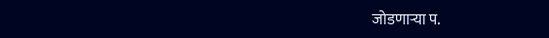जोडणाऱ्या प.